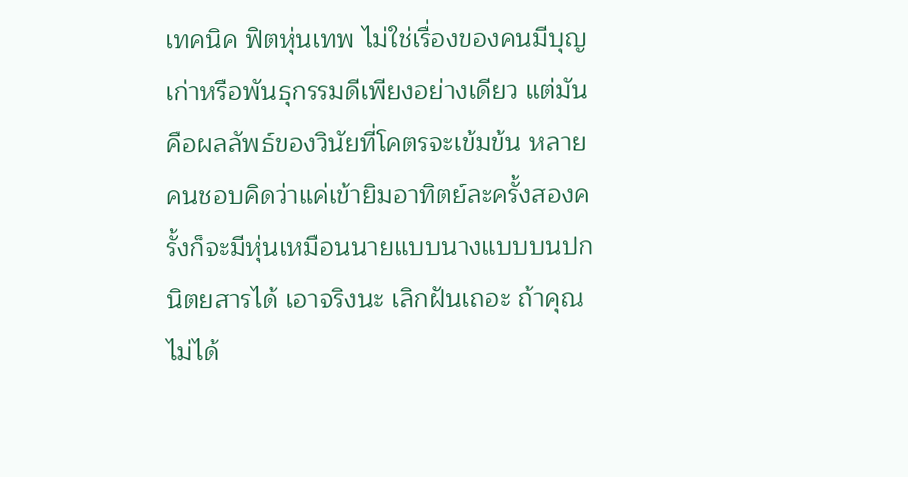เทคนิค ฟิตหุ่นเทพ ไม่ใช่เรื่องของคนมีบุญเก่าหรือพันธุกรรมดีเพียงอย่างเดียว แต่มันคือผลลัพธ์ของวินัยที่โคตรจะเข้มข้น หลายคนชอบคิดว่าแค่เข้ายิมอาทิตย์ละครั้งสองครั้งก็จะมีหุ่นเหมือนนายแบบนางแบบบนปกนิตยสารได้ เอาจริงนะ เลิกฝันเถอะ ถ้าคุณไม่ได้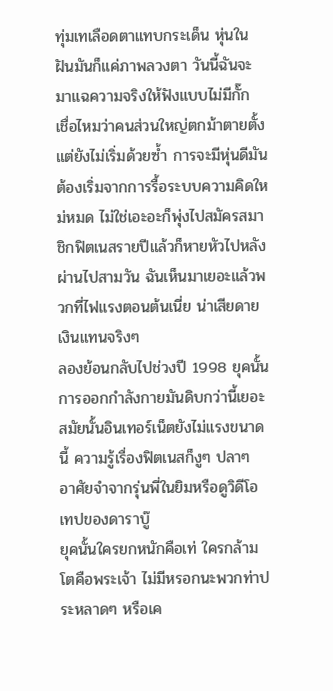ทุ่มเทเลือดตาแทบกระเด็น หุ่นในฝันมันก็แค่ภาพลวงตา วันนี้ฉันจะมาแฉความจริงให้ฟังแบบไม่มีกั๊ก
เชื่อไหมว่าคนส่วนใหญ่ตกม้าตายตั้งแต่ยังไม่เริ่มด้วยซ้ำ การจะมีหุ่นดีมันต้องเริ่มจากการรื้อระบบความคิดใหม่หมด ไม่ใช่เอะอะก็พุ่งไปสมัครสมาชิกฟิตเนสรายปีแล้วก็หายหัวไปหลังผ่านไปสามวัน ฉันเห็นมาเยอะแล้วพวกที่ไฟแรงตอนต้นเนี่ย น่าเสียดายเงินแทนจริงๆ
ลองย้อนกลับไปช่วงปี 1998 ยุคนั้นการออกกำลังกายมันดิบกว่านี้เยอะ สมัยนั้นอินเทอร์เน็ตยังไม่แรงขนาดนี้ ความรู้เรื่องฟิตเนสก็งูๆ ปลาๆ อาศัยจำจากรุ่นพี่ในยิมหรือดูวิดีโอเทปของดาราบู๊
ยุคนั้นใครยกหนักคือเท่ ใครกล้ามโตคือพระเจ้า ไม่มีหรอกนะพวกท่าประหลาดๆ หรือเค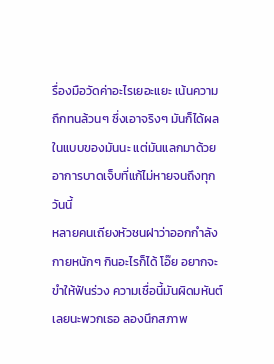รื่องมือวัดค่าอะไรเยอะแยะ เน้นความถึกทนล้วนๆ ซึ่งเอาจริงๆ มันก็ได้ผลในแบบของมันนะ แต่มันแลกมาด้วยอาการบาดเจ็บที่แก้ไม่หายจนถึงทุกวันนี้
หลายคนเถียงหัวชนฝาว่าออกกำลังกายหนักๆ กินอะไรก็ได้ โอ๊ย อยากจะขำให้ฟันร่วง ความเชื่อนี้มันผิดมหันต์เลยนะพวกเธอ ลองนึกสภาพ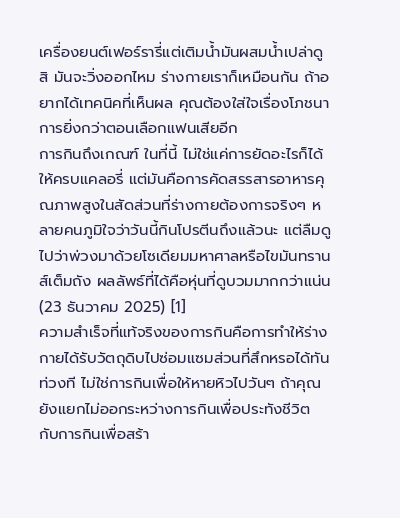เครื่องยนต์เฟอร์รารี่แต่เติมน้ำมันผสมน้ำเปล่าดูสิ มันจะวิ่งออกไหม ร่างกายเราก็เหมือนกัน ถ้าอยากได้เทคนิคที่เห็นผล คุณต้องใส่ใจเรื่องโภชนาการยิ่งกว่าตอนเลือกแฟนเสียอีก
การกินถึงเกณฑ์ ในที่นี้ ไม่ใช่แค่การยัดอะไรก็ได้ให้ครบแคลอรี่ แต่มันคือการคัดสรรสารอาหารคุณภาพสูงในสัดส่วนที่ร่างกายต้องการจริงๆ หลายคนภูมิใจว่าวันนี้กินโปรตีนถึงแล้วนะ แต่ลืมดูไปว่าพ่วงมาด้วยโซเดียมมหาศาลหรือไขมันทรานส์เต็มถัง ผลลัพธ์ที่ได้คือหุ่นที่ดูบวมมากกว่าแน่น (23 ธันวาคม 2025) [1]
ความสำเร็จที่แท้จริงของการกินคือการทำให้ร่างกายได้รับวัตถุดิบไปซ่อมแซมส่วนที่สึกหรอได้ทันท่วงที ไม่ใช่การกินเพื่อให้หายหิวไปวันๆ ถ้าคุณยังแยกไม่ออกระหว่างการกินเพื่อประทังชีวิต กับการกินเพื่อสร้า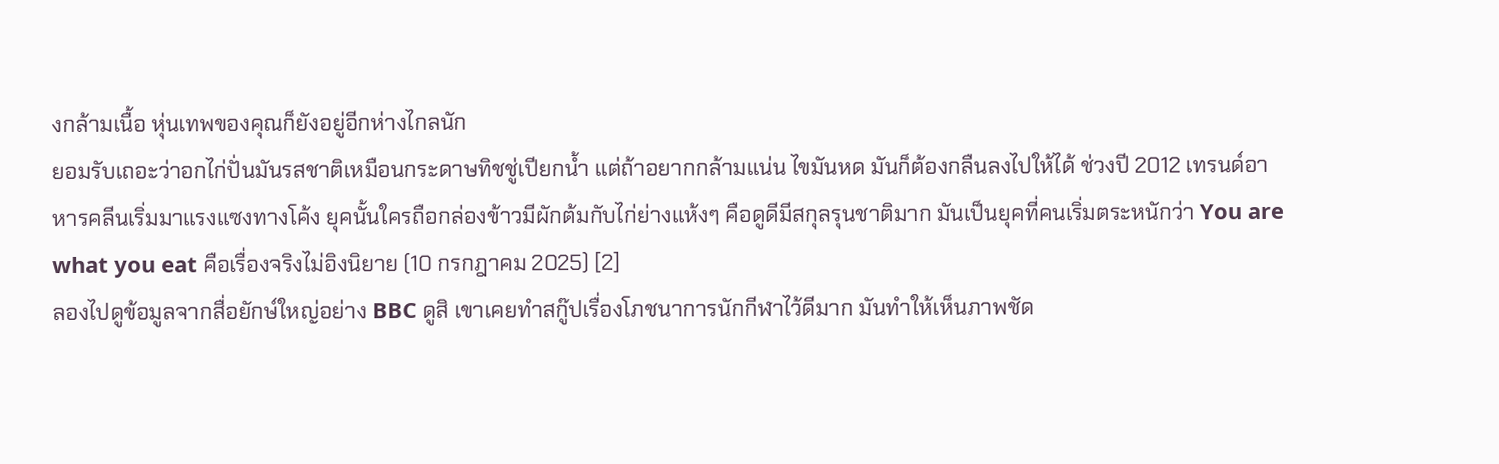งกล้ามเนื้อ หุ่นเทพของคุณก็ยังอยู่อีกห่างไกลนัก
ยอมรับเถอะว่าอกไก่ปั่นมันรสชาติเหมือนกระดาษทิชชู่เปียกน้ำ แต่ถ้าอยากกล้ามแน่น ไขมันหด มันก็ต้องกลืนลงไปให้ได้ ช่วงปี 2012 เทรนด์อาหารคลีนเริ่มมาแรงแซงทางโค้ง ยุคนั้นใครถือกล่องข้าวมีผักต้มกับไก่ย่างแห้งๆ คือดูดีมีสกุลรุนชาติมาก มันเป็นยุคที่คนเริ่มตระหนักว่า You are what you eat คือเรื่องจริงไม่อิงนิยาย (10 กรกฎาคม 2025) [2]
ลองไปดูข้อมูลจากสื่อยักษ์ใหญ่อย่าง BBC ดูสิ เขาเคยทำสกู๊ปเรื่องโภชนาการนักกีฬาไว้ดีมาก มันทำให้เห็นภาพชัด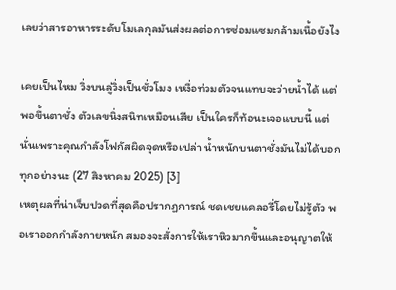เลยว่าสารอาหารระดับโมเลกุลมันส่งผลต่อการซ่อมแซมกล้ามเนื้อยังไง

เคยเป็นไหม วิ่งบนลู่วิ่งเป็นชั่วโมง เหงื่อท่วมตัวจนแทบจะว่ายน้ำได้ แต่พอขึ้นตาชั่ง ตัวเลขนิ่งสนิทเหมือนเสีย เป็นใครก็ท้อนะเจอแบบนี้ แต่นั่นเพราะคุณกำลังโฟกัสผิดจุดหรือเปล่า น้ำหนักบนตาชั่งมันไม่ได้บอกทุกอย่างนะ (27 สิงหาคม 2025) [3]
เหตุผลที่น่าเจ็บปวดที่สุดคือปรากฏการณ์ ชดเชยแคลอรี่โดยไม่รู้ตัว พอเราออกกำลังกายหนัก สมองจะสั่งการให้เราหิวมากขึ้นและอนุญาตให้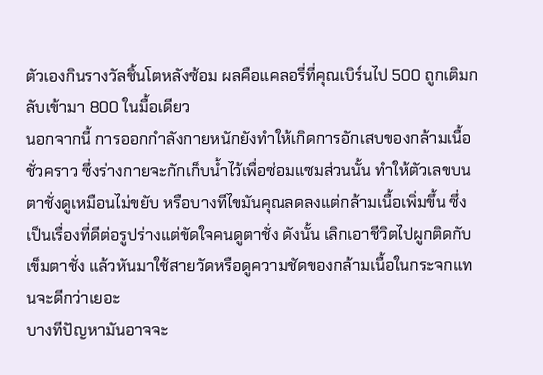ตัวเองกินรางวัลชิ้นโตหลังซ้อม ผลคือแคลอรี่ที่คุณเบิร์นไป 500 ถูกเติมกลับเข้ามา 800 ในมื้อเดียว
นอกจากนี้ การออกกำลังกายหนักยังทำให้เกิดการอักเสบของกล้ามเนื้อชั่วคราว ซึ่งร่างกายจะกักเก็บน้ำไว้เพื่อซ่อมแซมส่วนนั้น ทำให้ตัวเลขบนตาชั่งดูเหมือนไม่ขยับ หรือบางทีไขมันคุณลดลงแต่กล้ามเนื้อเพิ่มขึ้น ซึ่งเป็นเรื่องที่ดีต่อรูปร่างแต่ขัดใจคนดูตาชั่ง ดังนั้น เลิกเอาชีวิตไปผูกติดกับเข็มตาชั่ง แล้วหันมาใช้สายวัดหรือดูความชัดของกล้ามเนื้อในกระจกแทนจะดีกว่าเยอะ
บางทีปัญหามันอาจจะ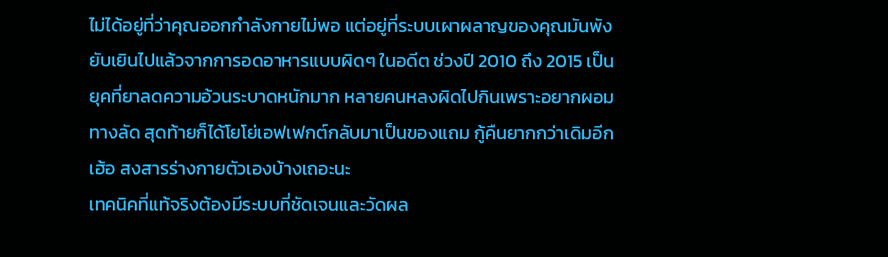ไม่ได้อยู่ที่ว่าคุณออกกำลังกายไม่พอ แต่อยู่ที่ระบบเผาผลาญของคุณมันพังยับเยินไปแล้วจากการอดอาหารแบบผิดๆ ในอดีต ช่วงปี 2010 ถึง 2015 เป็นยุคที่ยาลดความอ้วนระบาดหนักมาก หลายคนหลงผิดไปกินเพราะอยากผอมทางลัด สุดท้ายก็ได้โยโย่เอฟเฟกต์กลับมาเป็นของแถม กู้คืนยากกว่าเดิมอีก เฮ้อ สงสารร่างกายตัวเองบ้างเถอะนะ
เทคนิคที่แท้จริงต้องมีระบบที่ชัดเจนและวัดผล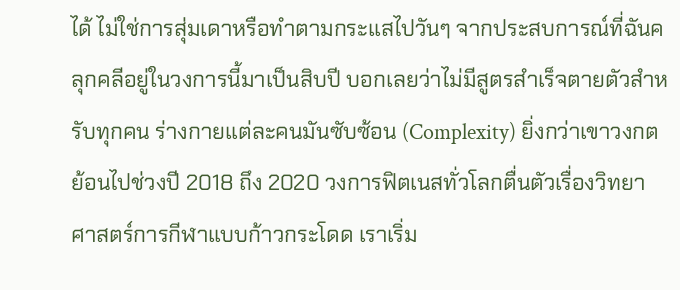ได้ ไม่ใช่การสุ่มเดาหรือทำตามกระแสไปวันๆ จากประสบการณ์ที่ฉันคลุกคลีอยู่ในวงการนี้มาเป็นสิบปี บอกเลยว่าไม่มีสูตรสำเร็จตายตัวสำหรับทุกคน ร่างกายแต่ละคนมันซับซ้อน (Complexity) ยิ่งกว่าเขาวงกต
ย้อนไปช่วงปี 2018 ถึง 2020 วงการฟิตเนสทั่วโลกตื่นตัวเรื่องวิทยาศาสตร์การกีฬาแบบก้าวกระโดด เราเริ่ม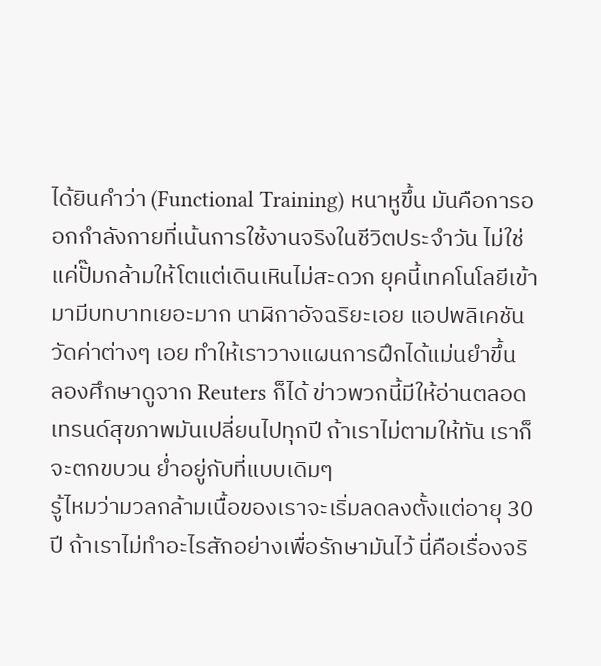ได้ยินคำว่า (Functional Training) หนาหูขึ้น มันคือการออกกำลังกายที่เน้นการใช้งานจริงในชีวิตประจำวัน ไม่ใช่แค่ปั๊มกล้ามให้โตแต่เดินเหินไม่สะดวก ยุคนี้เทคโนโลยีเข้ามามีบทบาทเยอะมาก นาฬิกาอัจฉริยะเอย แอปพลิเคชันวัดค่าต่างๆ เอย ทำให้เราวางแผนการฝึกได้แม่นยำขึ้น
ลองศึกษาดูจาก Reuters ก็ได้ ข่าวพวกนี้มีให้อ่านตลอด เทรนด์สุขภาพมันเปลี่ยนไปทุกปี ถ้าเราไม่ตามให้ทัน เราก็จะตกขบวน ย่ำอยู่กับที่แบบเดิมๆ
รู้ไหมว่ามวลกล้ามเนื้อของเราจะเริ่มลดลงตั้งแต่อายุ 30 ปี ถ้าเราไม่ทำอะไรสักอย่างเพื่อรักษามันไว้ นี่คือเรื่องจริ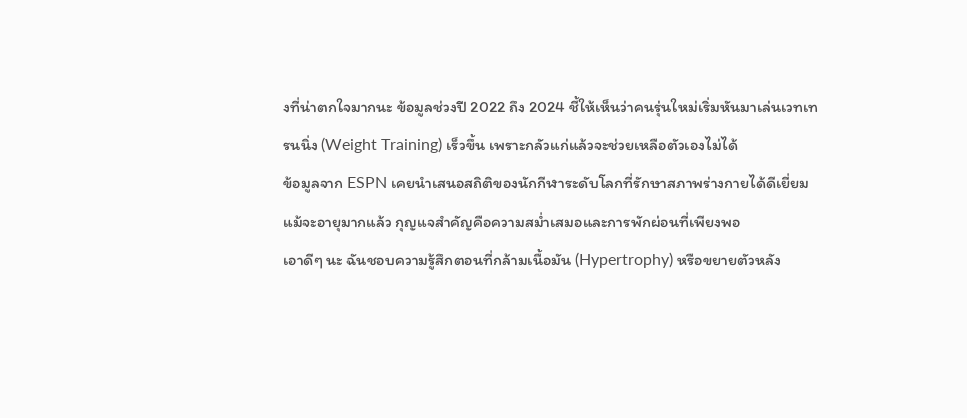งที่น่าตกใจมากนะ ข้อมูลช่วงปี 2022 ถึง 2024 ชี้ให้เห็นว่าคนรุ่นใหม่เริ่มหันมาเล่นเวทเทรนนิ่ง (Weight Training) เร็วขึ้น เพราะกลัวแก่แล้วจะช่วยเหลือตัวเองไม่ได้
ข้อมูลจาก ESPN เคยนำเสนอสถิติของนักกีฬาระดับโลกที่รักษาสภาพร่างกายได้ดีเยี่ยมแม้จะอายุมากแล้ว กุญแจสำคัญคือความสม่ำเสมอและการพักผ่อนที่เพียงพอ
เอาดีๆ นะ ฉันชอบความรู้สึกตอนที่กล้ามเนื้อมัน (Hypertrophy) หรือขยายตัวหลัง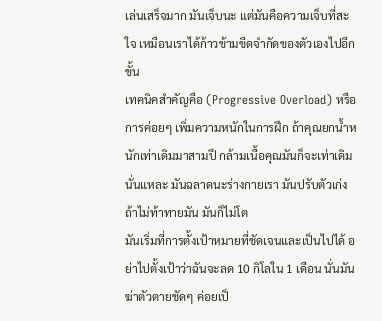เล่นเสร็จมาก มันเจ็บนะ แต่มันคือความเจ็บที่สะใจ เหมือนเราได้ก้าวข้ามขีดจำกัดของตัวเองไปอีกขั้น
เทคนิคสำคัญคือ (Progressive Overload) หรือการค่อยๆ เพิ่มความหนักในการฝึก ถ้าคุณยกน้ำหนักเท่าเดิมมาสามปี กล้ามเนื้อคุณมันก็จะเท่าเดิมนั่นแหละ มันฉลาดนะร่างกายเรา มันปรับตัวเก่ง ถ้าไม่ท้าทายมัน มันก็ไม่โต
มันเริ่มที่การตั้งเป้าหมายที่ชัดเจนและเป็นไปได้ อย่าไปตั้งเป้าว่าฉันจะลด 10 กิโลใน 1 เดือน นั่นมันฆ่าตัวตายชัดๆ ค่อยเป็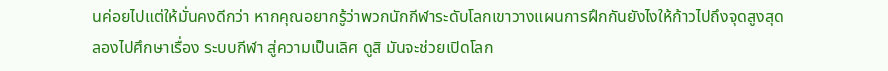นค่อยไปแต่ให้มั่นคงดีกว่า หากคุณอยากรู้ว่าพวกนักกีฬาระดับโลกเขาวางแผนการฝึกกันยังไงให้ก้าวไปถึงจุดสูงสุด ลองไปศึกษาเรื่อง ระบบกีฬา สู่ความเป็นเลิศ ดูสิ มันจะช่วยเปิดโลก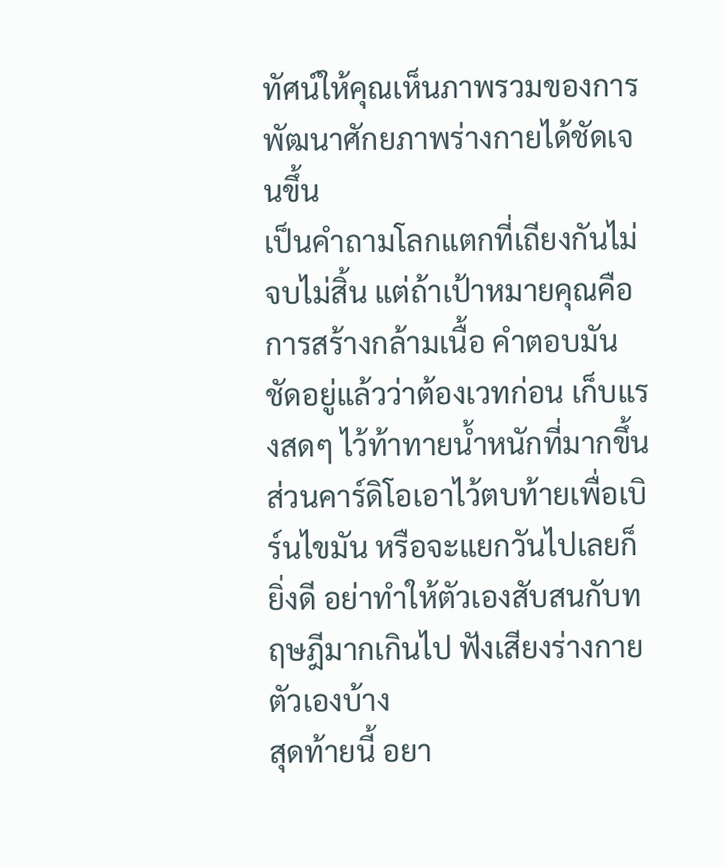ทัศน์ให้คุณเห็นภาพรวมของการพัฒนาศักยภาพร่างกายได้ชัดเจนขึ้น
เป็นคำถามโลกแตกที่เถียงกันไม่จบไม่สิ้น แต่ถ้าเป้าหมายคุณคือการสร้างกล้ามเนื้อ คำตอบมันชัดอยู่แล้วว่าต้องเวทก่อน เก็บแรงสดๆ ไว้ท้าทายน้ำหนักที่มากขึ้น ส่วนคาร์ดิโอเอาไว้ตบท้ายเพื่อเบิร์นไขมัน หรือจะแยกวันไปเลยก็ยิ่งดี อย่าทำให้ตัวเองสับสนกับทฤษฎีมากเกินไป ฟังเสียงร่างกายตัวเองบ้าง
สุดท้ายนี้ อยา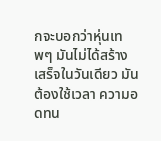กจะบอกว่าหุ่นเทพๆ มันไม่ได้สร้างเสร็จในวันเดียว มันต้องใช้เวลา ความอดทน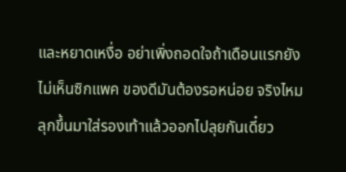และหยาดเหงื่อ อย่าเพิ่งถอดใจถ้าเดือนแรกยังไม่เห็นซิกแพค ของดีมันต้องรอหน่อย จริงไหม ลุกขึ้นมาใส่รองเท้าแล้วออกไปลุยกันเดี๋ยว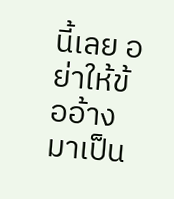นี้เลย อย่าให้ข้ออ้างมาเป็น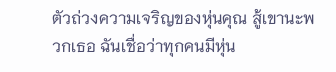ตัวถ่วงความเจริญของหุ่นคุณ สู้เขานะพวกเธอ ฉันเชื่อว่าทุกคนมีหุ่น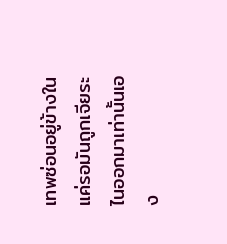เทพซ่อนอยู่ข้างใน แค่รอมันถูกเจียระไนออกมาเท่านั้นเอง